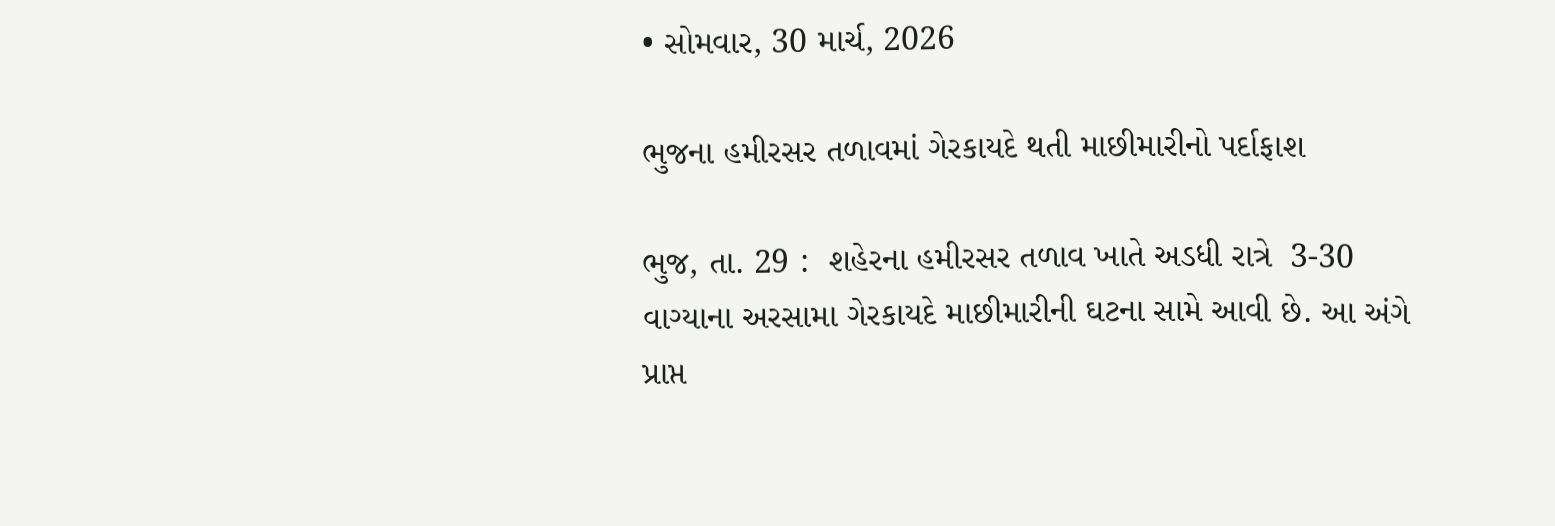• સોમવાર, 30 માર્ચ, 2026

ભુજના હમીરસર તળાવમાં ગેરકાયદે થતી માછીમારીનો પર્દાફાશ

ભુજ, તા. 29 :  શહેરના હમીરસર તળાવ ખાતે અડધી રાત્રે  3-30 વાગ્યાના અરસામા ગેરકાયદે માછીમારીની ઘટના સામે આવી છે. આ અંગે પ્રાપ્ત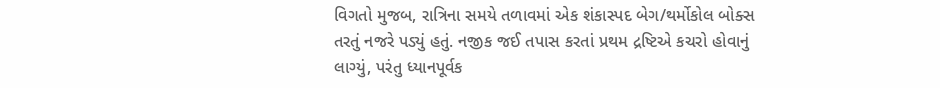વિગતો મુજબ, રાત્રિના સમયે તળાવમાં એક શંકાસ્પદ બેગ/થર્મોકોલ બોક્સ તરતું નજરે પડ્યું હતું. નજીક જઈ તપાસ કરતાં પ્રથમ દ્રષ્ટિએ કચરો હોવાનું લાગ્યું, પરંતુ ધ્યાનપૂર્વક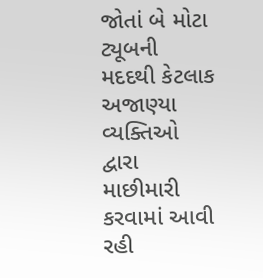જોતાં બે મોટા ટ્યૂબની મદદથી કેટલાક અજાણ્યા વ્યક્તિઓ દ્વારા માછીમારી કરવામાં આવી રહી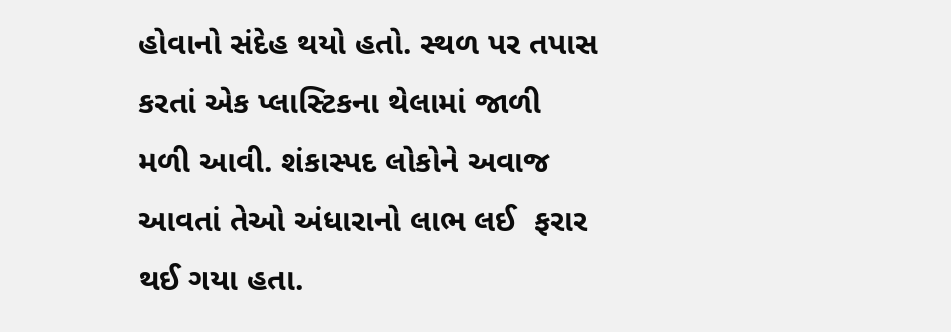હોવાનો સંદેહ થયો હતો. સ્થળ પર તપાસ કરતાં એક પ્લાસ્ટિકના થેલામાં જાળી મળી આવી. શંકાસ્પદ લોકોને અવાજ આવતાં તેઓ અંધારાનો લાભ લઈ  ફરાર થઈ ગયા હતા.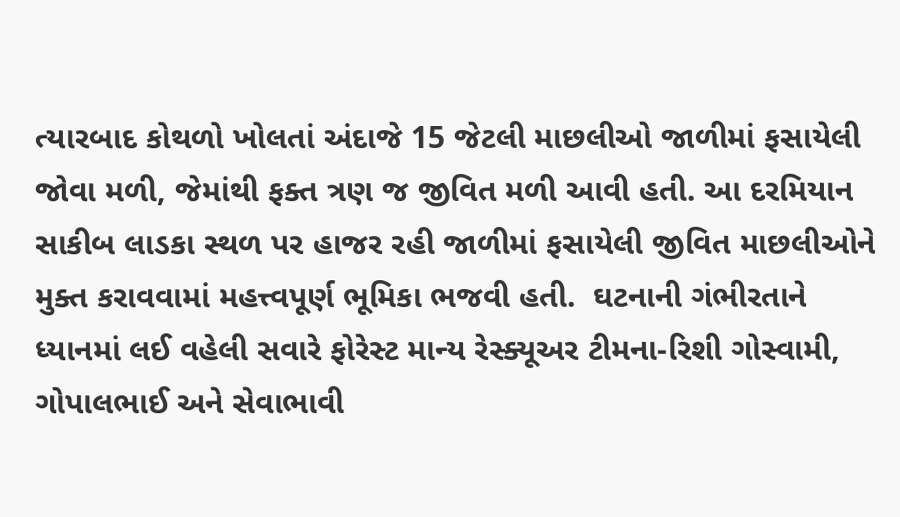ત્યારબાદ કોથળો ખોલતાં અંદાજે 15 જેટલી માછલીઓ જાળીમાં ફસાયેલી જોવા મળી, જેમાંથી ફક્ત ત્રણ જ જીવિત મળી આવી હતી. આ દરમિયાન સાકીબ લાડકા સ્થળ પર હાજર રહી જાળીમાં ફસાયેલી જીવિત માછલીઓને મુક્ત કરાવવામાં મહત્ત્વપૂર્ણ ભૂમિકા ભજવી હતી.  ઘટનાની ગંભીરતાને ધ્યાનમાં લઈ વહેલી સવારે ફોરેસ્ટ માન્ય રેસ્ક્યૂઅર ટીમના-રિશી ગોસ્વામી, ગોપાલભાઈ અને સેવાભાવી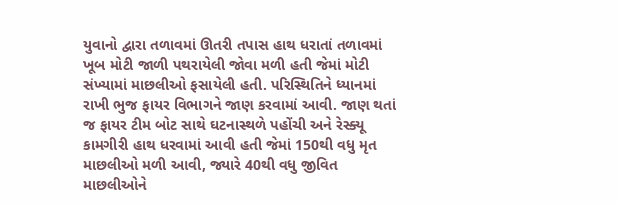યુવાનો દ્વારા તળાવમાં ઊતરી તપાસ હાથ ધરાતાં તળાવમાં ખૂબ મોટી જાળી પથરાયેલી જોવા મળી હતી જેમાં મોટી સંખ્યામાં માછલીઓ ફસાયેલી હતી. પરિસ્થિતિને ધ્યાનમાં રાખી ભુજ ફાયર વિભાગને જાણ કરવામાં આવી. જાણ થતાં જ ફાયર ટીમ બોટ સાથે ઘટનાસ્થળે પહોંચી અને રેસ્ક્યૂ કામગીરી હાથ ધરવામાં આવી હતી જેમાં 150થી વધુ મૃત માછલીઓ મળી આવી, જ્યારે 40થી વધુ જીવિત માછલીઓને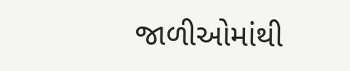જાળીઓમાંથી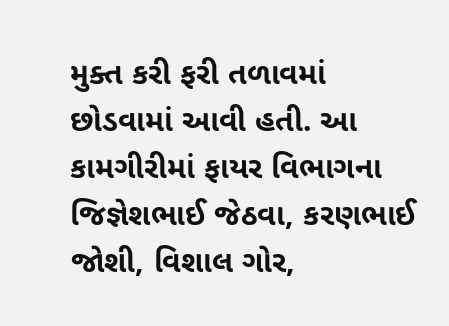મુક્ત કરી ફરી તળાવમાં છોડવામાં આવી હતી. આ કામગીરીમાં ફાયર વિભાગના જિજ્ઞેશભાઈ જેઠવા, કરણભાઈ જોશી, વિશાલ ગોર,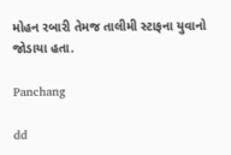મોહન રબારી તેમજ તાલીમી સ્ટાફના યુવાનો જોડાયા હતા.

Panchang

dd